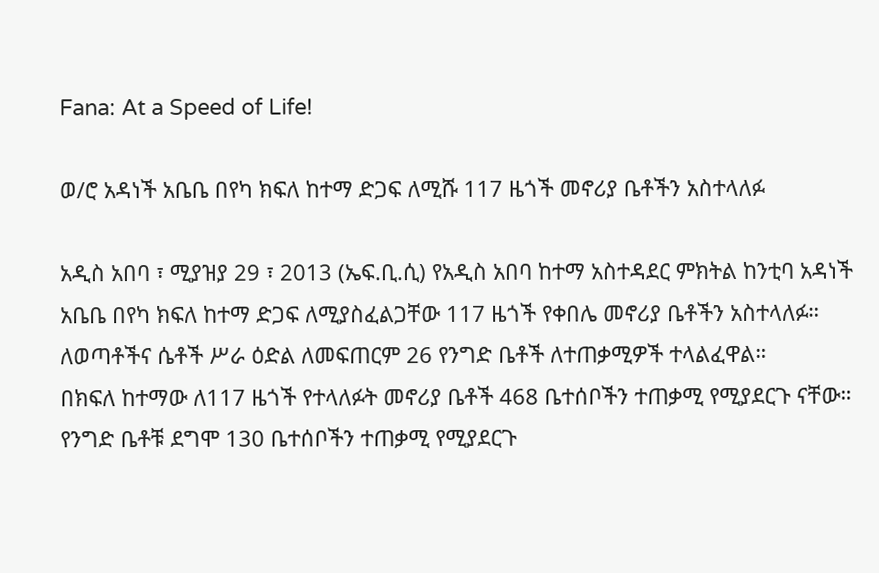Fana: At a Speed of Life!

ወ/ሮ አዳነች አቤቤ በየካ ክፍለ ከተማ ድጋፍ ለሚሹ 117 ዜጎች መኖሪያ ቤቶችን አስተላለፉ

አዲስ አበባ ፣ ሚያዝያ 29 ፣ 2013 (ኤፍ.ቢ.ሲ) የአዲስ አበባ ከተማ አስተዳደር ምክትል ከንቲባ አዳነች አቤቤ በየካ ክፍለ ከተማ ድጋፍ ለሚያስፈልጋቸው 117 ዜጎች የቀበሌ መኖሪያ ቤቶችን አስተላለፉ።
ለወጣቶችና ሴቶች ሥራ ዕድል ለመፍጠርም 26 የንግድ ቤቶች ለተጠቃሚዎች ተላልፈዋል።
በክፍለ ከተማው ለ117 ዜጎች የተላለፉት መኖሪያ ቤቶች 468 ቤተሰቦችን ተጠቃሚ የሚያደርጉ ናቸው።
የንግድ ቤቶቹ ደግሞ 130 ቤተሰቦችን ተጠቃሚ የሚያደርጉ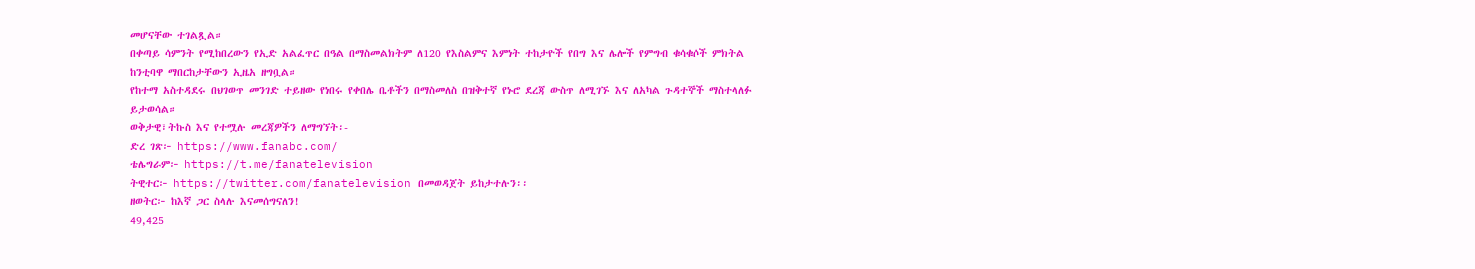መሆናቸው ተገልጿል።
በቀጣይ ሳምንት የሚከበረውን የኢድ አልፈጥር በዓል በማስመልክትም ለ120 የእስልምና እምነት ተከታዮች የበግ እና ሌሎች የምግብ ቁሳቁሶች ምክትል ከንቲባዋ ማበርከታቸውን ኢዜአ ዘግቧል።
የከተማ አስተዳደሩ በህገወጥ መንገድ ተይዘው የነበሩ የቀበሌ ቤቶችን በማስመለስ በዝቅተኛ የኑሮ ደረጃ ውስጥ ለሚገኙ እና ለአካል ጉዳተኞች ማስተላለፉ ይታወሳል።
ወቅታዊ፣ትኩስ እና የተሟሉ መረጃዎችን ለማግኘት፡-
ድረ ገጽ፦ https://www.fanabc.com/
ቴሌግራም፦ https://t.me/fanatelevision
ትዊተር፦ https://twitter.com/fanatelevision በመወዳጀት ይከታተሉን፡፡
ዘወትር፦ ከእኛ ጋር ስላሉ እናመሰግናለን!
49,425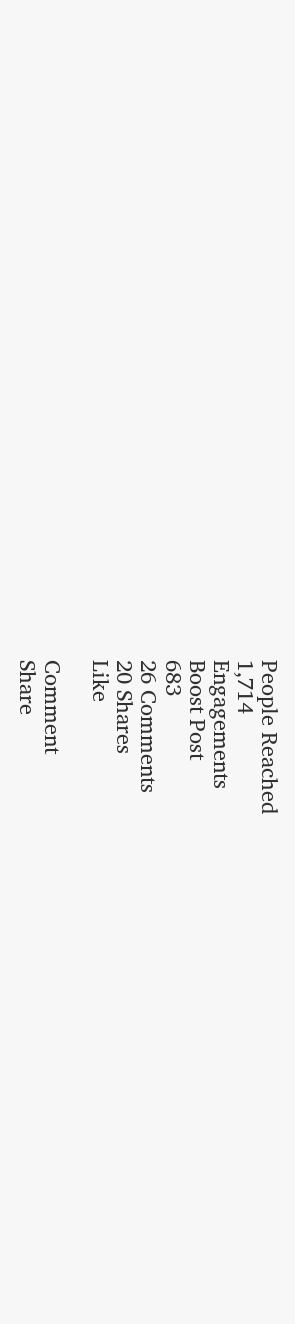People Reached
1,714
Engagements
Boost Post
683
26 Comments
20 Shares
Like

Comment
Share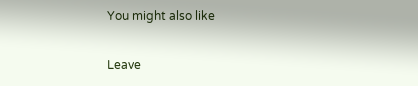You might also like

Leave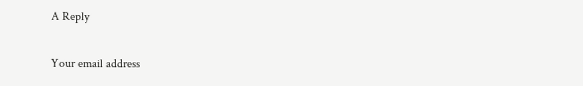A Reply

Your email address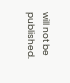will not be published.